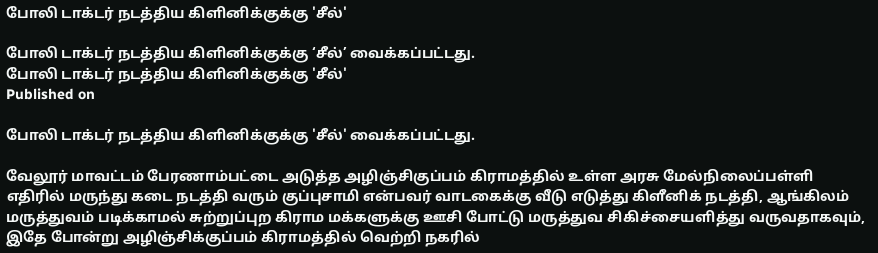போலி டாக்டர் நடத்திய கிளினிக்குக்கு 'சீல்'

போலி டாக்டர் நடத்திய கிளினிக்குக்கு ‘சீல்’ வைக்கப்பட்டது.
போலி டாக்டர் நடத்திய கிளினிக்குக்கு 'சீல்'
Published on

போலி டாக்டர் நடத்திய கிளினிக்குக்கு 'சீல்' வைக்கப்பட்டது.

வேலூர் மாவட்டம் பேரணாம்பட்டை அடுத்த அழிஞ்சிகுப்பம் கிராமத்தில் உள்ள அரசு மேல்நிலைப்பள்ளி எதிரில் மருந்து கடை நடத்தி வரும் குப்புசாமி என்பவர் வாடகைக்கு வீடு எடுத்து கிளீனிக் நடத்தி, ஆங்கிலம் மருத்துவம் படிக்காமல் சுற்றுப்புற கிராம மக்களுக்கு ஊசி போட்டு மருத்துவ சிகிச்சையளித்து வருவதாகவும், இதே போன்று அழிஞ்சிக்குப்பம் கிராமத்தில் வெற்றி நகரில்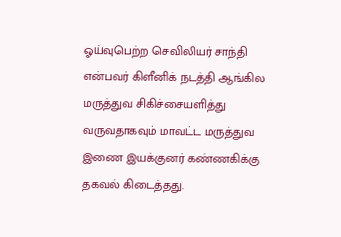ஓய்வுபெற்ற செவிலியர் சாந்தி என்பவர் கிளீனிக் நடத்தி ஆங்கில மருத்துவ சிகிச்சையளித்து வருவதாகவும் மாவட்ட மருத்துவ இணை இயக்குனர் கண்ணகிக்கு தகவல் கிடைத்தது.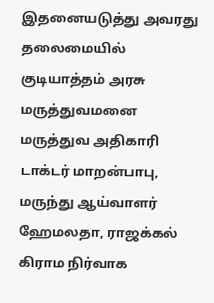இதனையடுத்து அவரது தலைமையில் குடியாத்தம் அரசு மருத்துவமனை மருத்துவ அதிகாரி டாக்டர் மாறன்பாபு, மருந்து ஆய்வாளர் ஹேமலதா, ராஜக்கல் கிராம நிர்வாக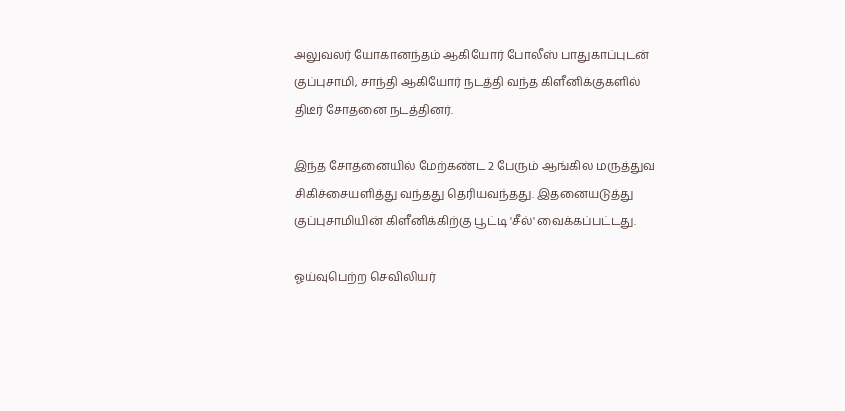அலுவலர் யோகானந்தம் ஆகியோர் போலீஸ் பாதுகாப்புடன் குப்புசாமி, சாந்தி ஆகியோர் நடத்தி வந்த கிளீனிக்குகளில் திடீர் சோதனை நடத்தினர்.

இந்த சோதனையில் மேற்கண்ட 2 பேரும் ஆங்கில மருத்துவ சிகிச்சையளித்து வந்தது தெரியவந்தது. இதனையடுத்து குப்புசாமியின் கிளீனிக்கிற்கு பூட்டி 'சீல்' வைக்கப்பட்டது.

ஓய்வுபெற்ற செவிலியர்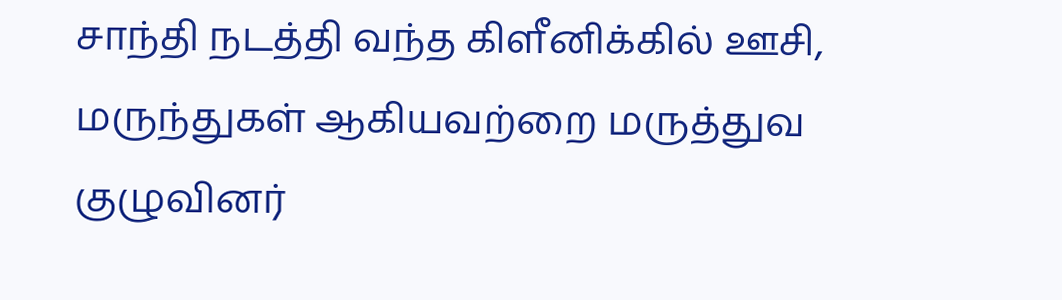சாந்தி நடத்தி வந்த கிளீனிக்கில் ஊசி, மருந்துகள் ஆகியவற்றை மருத்துவ குழுவினர்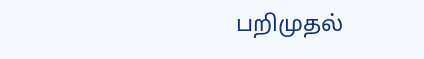பறிமுதல்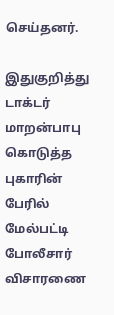செய்தனர்.

இதுகுறித்து டாக்டர் மாறன்பாபு கொடுத்த புகாரின் பேரில் மேல்பட்டி போலீசார் விசாரணை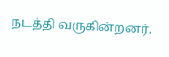நடத்தி வருகின்றனர்.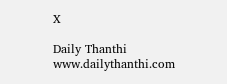X

Daily Thanthi
www.dailythanthi.com